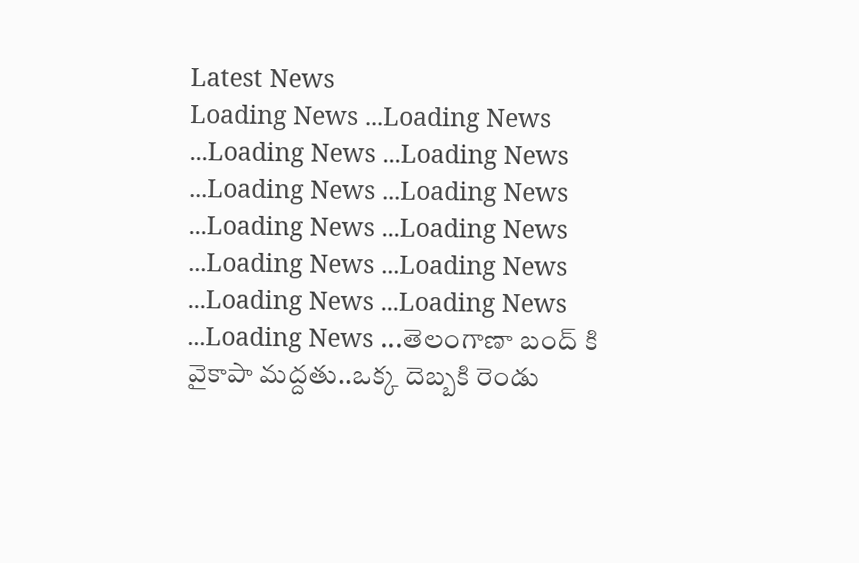Latest News
Loading News ...Loading News ...Loading News ...Loading News ...Loading News ...Loading News ...Loading News ...Loading News ...Loading News ...Loading News ...Loading News ...Loading News ...Loading News ...తెలంగాణా బంద్ కి వైకాపా మద్దతు..ఒక్క దెబ్బకి రెండు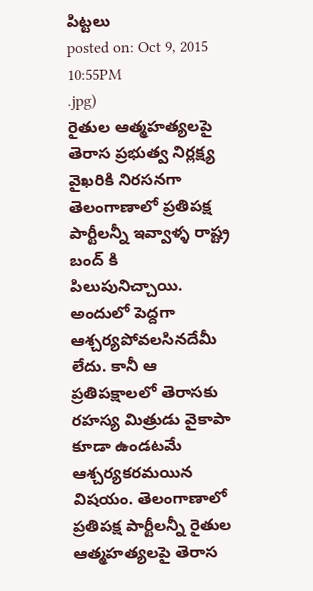పిట్టలు
posted on: Oct 9, 2015 10:55PM
.jpg)
రైతుల ఆత్మహత్యలపై తెరాస ప్రభుత్వ నిర్లక్ష్య వైఖరికి నిరసనగా తెలంగాణాలో ప్రతిపక్ష పార్టీలన్నీ ఇవ్వాళ్ళ రాష్ట్ర బంద్ కి పిలుపునిచ్చాయి. అందులో పెద్దగా ఆశ్చర్యపోవలసినదేమీ లేదు. కానీ ఆ ప్రతిపక్షాలలో తెరాసకు రహస్య మిత్రుడు వైకాపా కూడా ఉండటమే ఆశ్చర్యకరమయిన విషయం. తెలంగాణాలో ప్రతిపక్ష పార్టీలన్నీ రైతుల ఆత్మహత్యలపై తెరాస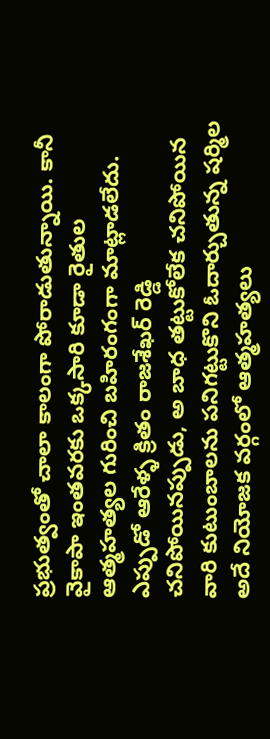ప్రభుత్వంతో చాలా కాలంగా పోరాడుతున్నాయి. కానీ వైకాపా ఇంతవరకు ఒక్కసారి కూడా రైతుల ఆత్మహత్యల గురించి బహిరంగంగా మాట్లాడలేదు.
ఎప్పుడో ఆరేళ్ళ క్రితం రాజశేఖర్ రెడ్డి చనిపోయినప్పుడు, అ బాధ తట్టుకోలేక చనిపోయిన వారి కుటుంబాలను పనిగట్టుకొని ఓదార్చుతున్న షర్మిల అదే నియోజక వర్గంలో ఆత్మహత్యలు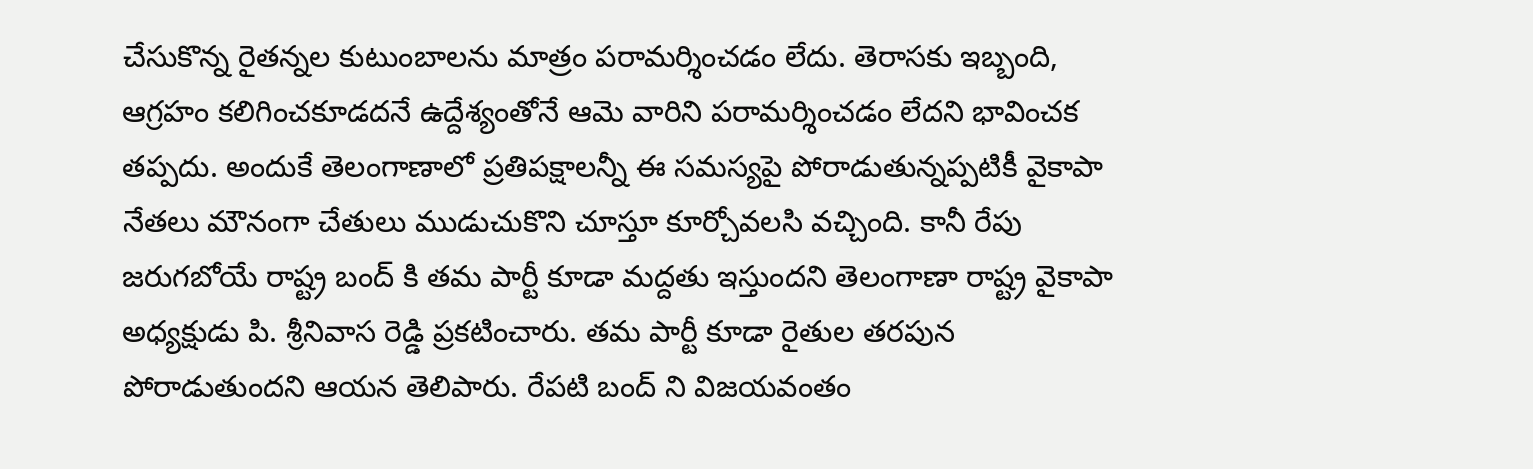చేసుకొన్న రైతన్నల కుటుంబాలను మాత్రం పరామర్శించడం లేదు. తెరాసకు ఇబ్బంది, ఆగ్రహం కలిగించకూడదనే ఉద్దేశ్యంతోనే ఆమె వారిని పరామర్శించడం లేదని భావించక తప్పదు. అందుకే తెలంగాణాలో ప్రతిపక్షాలన్నీ ఈ సమస్యపై పోరాడుతున్నప్పటికీ వైకాపా నేతలు మౌనంగా చేతులు ముడుచుకొని చూస్తూ కూర్చోవలసి వచ్చింది. కానీ రేపు జరుగబోయే రాష్ట్ర బంద్ కి తమ పార్టీ కూడా మద్దతు ఇస్తుందని తెలంగాణా రాష్ట్ర వైకాపా అధ్యక్షుడు పి. శ్రీనివాస రెడ్డి ప్రకటించారు. తమ పార్టీ కూడా రైతుల తరపున పోరాడుతుందని ఆయన తెలిపారు. రేపటి బంద్ ని విజయవంతం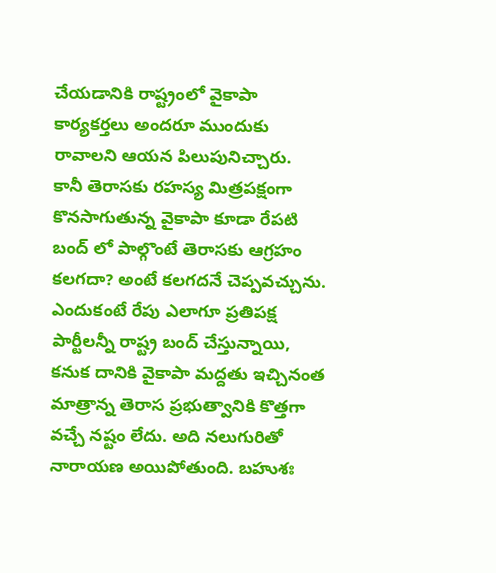చేయడానికి రాష్ట్రంలో వైకాపా కార్యకర్తలు అందరూ ముందుకు రావాలని ఆయన పిలుపునిచ్చారు.
కానీ తెరాసకు రహస్య మిత్రపక్షంగా కొనసాగుతున్న వైకాపా కూడా రేపటి బంద్ లో పాల్గొంటే తెరాసకు ఆగ్రహం కలగదా? అంటే కలగదనే చెప్పవచ్చును. ఎందుకంటే రేపు ఎలాగూ ప్రతిపక్ష పార్టీలన్నీ రాష్ట్ర బంద్ చేస్తున్నాయి, కనుక దానికి వైకాపా మద్దతు ఇచ్చినంత మాత్రాన్న తెరాస ప్రభుత్వానికి కొత్తగా వచ్చే నష్టం లేదు. అది నలుగురితో నారాయణ అయిపోతుంది. బహుశః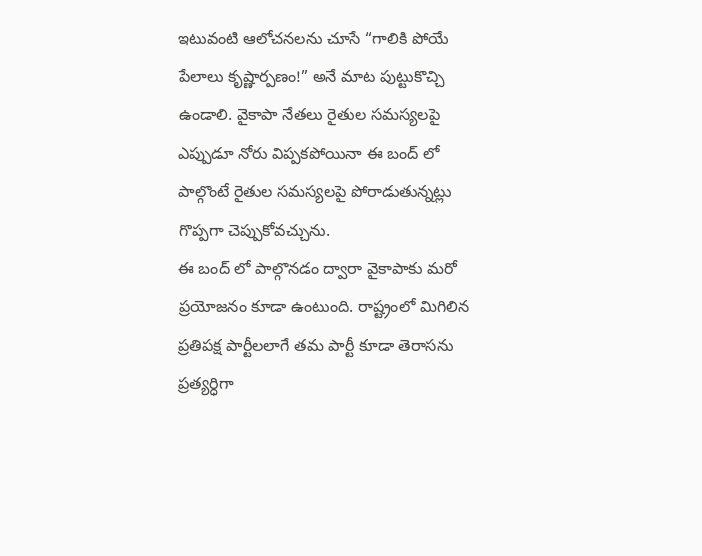ఇటువంటి ఆలోచనలను చూసే “గాలికి పోయే పేలాలు కృష్ణార్పణం!” అనే మాట పుట్టుకొచ్చి ఉండాలి. వైకాపా నేతలు రైతుల సమస్యలపై ఎప్పుడూ నోరు విప్పకపోయినా ఈ బంద్ లో పాల్గొంటే రైతుల సమస్యలపై పోరాడుతున్నట్లు గొప్పగా చెప్పుకోవచ్చును.
ఈ బంద్ లో పాల్గొనడం ద్వారా వైకాపాకు మరో ప్రయోజనం కూడా ఉంటుంది. రాష్ట్రంలో మిగిలిన ప్రతిపక్ష పార్టీలలాగే తమ పార్టీ కూడా తెరాసను ప్రత్యర్ధిగా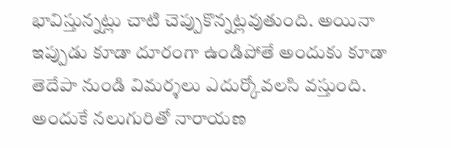భావిస్తున్నట్లు చాటి చెప్పుకొన్నట్లవుతుంది. అయినా ఇప్పుడు కూడా దూరంగా ఉండిపోతే అందుకు కూడా తెదేపా నుండి విమర్శలు ఎదుర్కోవలసి వస్తుంది. అందుకే నలుగురితో నారాయణ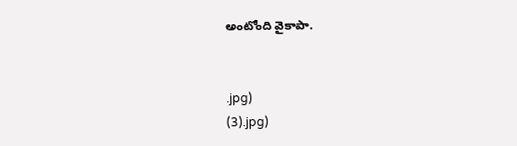అంటోంది వైకాపా.


.jpg)
(3).jpg)